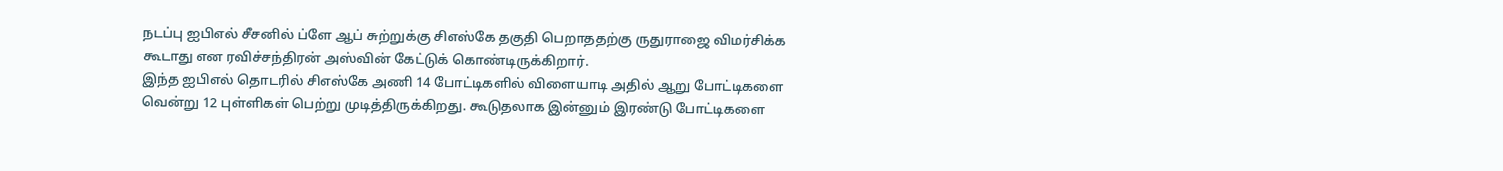நடப்பு ஐபிஎல் சீசனில் ப்ளே ஆப் சுற்றுக்கு சிஎஸ்கே தகுதி பெறாததற்கு ருதுராஜை விமர்சிக்க கூடாது என ரவிச்சந்திரன் அஸ்வின் கேட்டுக் கொண்டிருக்கிறார்.
இந்த ஐபிஎல் தொடரில் சிஎஸ்கே அணி 14 போட்டிகளில் விளையாடி அதில் ஆறு போட்டிகளை வென்று 12 புள்ளிகள் பெற்று முடித்திருக்கிறது. கூடுதலாக இன்னும் இரண்டு போட்டிகளை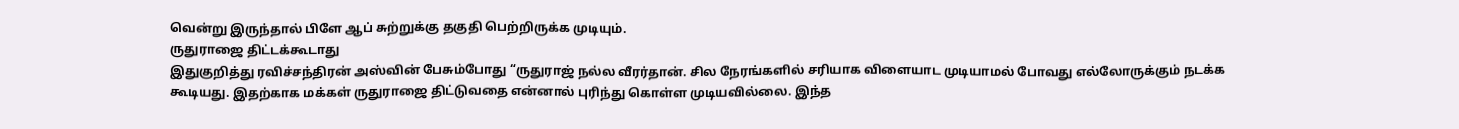வென்று இருந்தால் பிளே ஆப் சுற்றுக்கு தகுதி பெற்றிருக்க முடியும்.
ருதுராஜை திட்டக்கூடாது
இதுகுறித்து ரவிச்சந்திரன் அஸ்வின் பேசும்போது “ருதுராஜ் நல்ல வீரர்தான். சில நேரங்களில் சரியாக விளையாட முடியாமல் போவது எல்லோருக்கும் நடக்க கூடியது. இதற்காக மக்கள் ருதுராஜை திட்டுவதை என்னால் புரிந்து கொள்ள முடியவில்லை. இந்த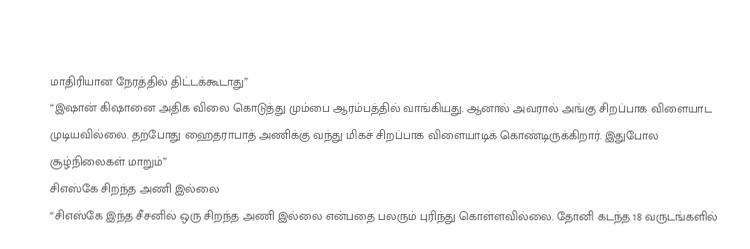மாதிரியான நேரத்தில் திட்டக்கூடாது”
“இஷான் கிஷானை அதிக விலை கொடுத்து மும்பை ஆரம்பத்தில் வாங்கியது. ஆனால் அவரால் அங்கு சிறப்பாக விளையாட முடியவில்லை. தற்போது ஹைதராபாத் அணிக்கு வந்து மிகச் சிறப்பாக விளையாடிக் கொண்டிருக்கிறார். இதுபோல சூழ்நிலைகள் மாறும்”
சிஎஸ்கே சிறந்த அணி இல்லை
“சிஎஸ்கே இந்த சீசனில் ஒரு சிறந்த அணி இல்லை என்பதை பலரும் புரிந்து கொள்ளவில்லை. தோனி கடந்த 18 வருடங்களில்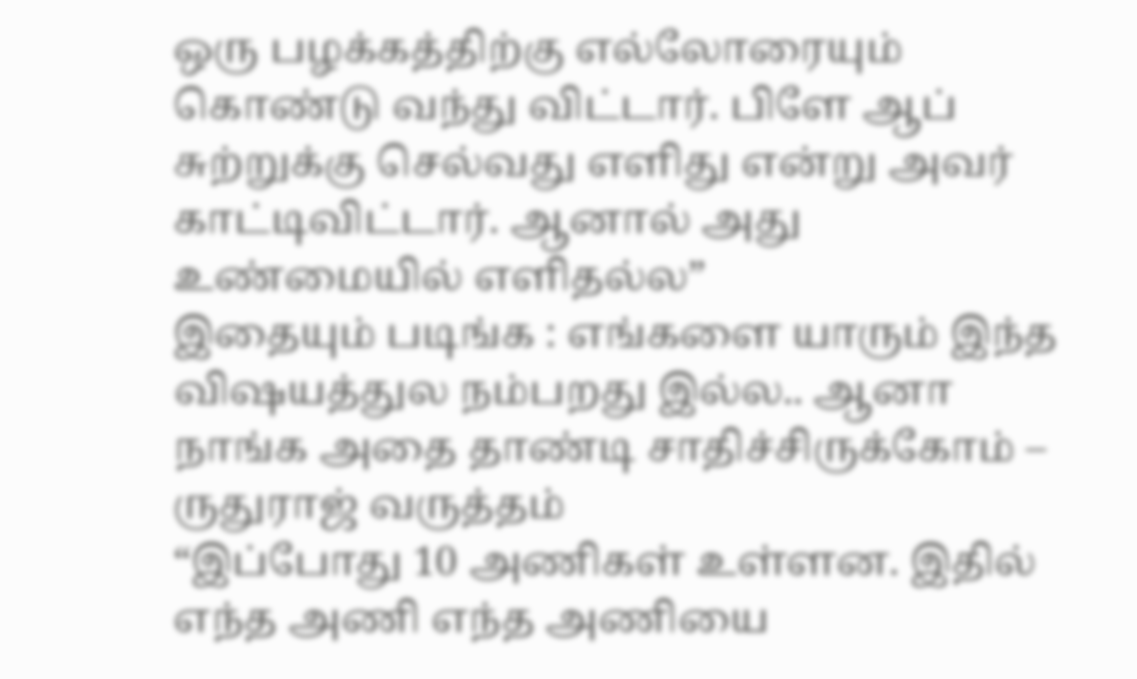ஒரு பழக்கத்திற்கு எல்லோரையும் கொண்டு வந்து விட்டார். பிளே ஆப் சுற்றுக்கு செல்வது எளிது என்று அவர் காட்டிவிட்டார். ஆனால் அது உண்மையில் எளிதல்ல”
இதையும் படிங்க : எங்களை யாரும் இந்த விஷயத்துல நம்பறது இல்ல.. ஆனா நாங்க அதை தாண்டி சாதிச்சிருக்கோம் – ருதுராஜ் வருத்தம்
“இப்போது 10 அணிகள் உள்ளன. இதில் எந்த அணி எந்த அணியை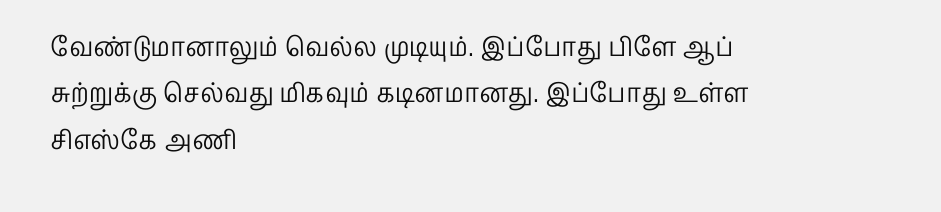வேண்டுமானாலும் வெல்ல முடியும். இப்போது பிளே ஆப் சுற்றுக்கு செல்வது மிகவும் கடினமானது. இப்போது உள்ள சிஎஸ்கே அணி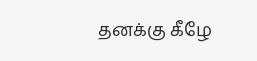தனக்கு கீழே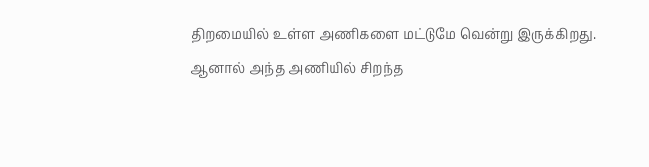திறமையில் உள்ள அணிகளை மட்டுமே வென்று இருக்கிறது. ஆனால் அந்த அணியில் சிறந்த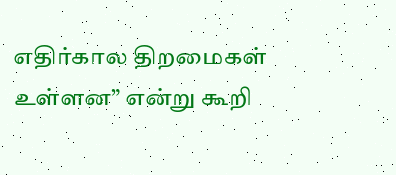எதிர்கால திறமைகள் உள்ளன” என்று கூறி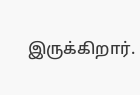இருக்கிறார்.